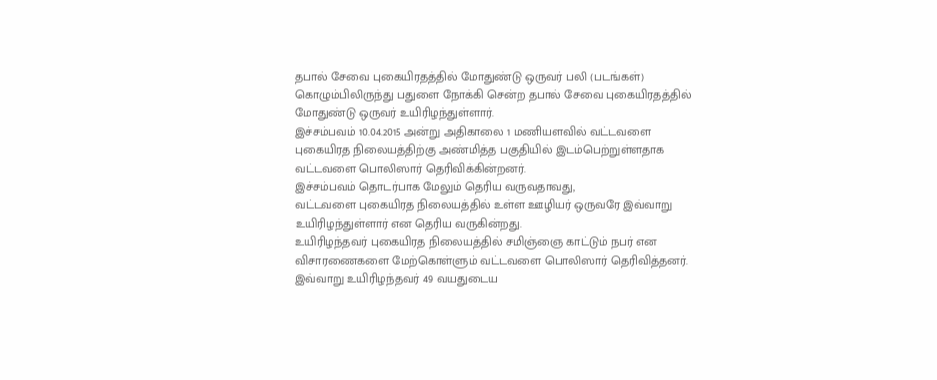தபால் சேவை புகையிரதத்தில் மோதுண்டு ஒருவர் பலி (படங்கள்)
கொழும்பிலிருந்து பதுளை நோக்கி சென்ற தபால் சேவை புகையிரதத்தில் மோதுண்டு ஒருவர் உயிரிழந்துள்ளார்.
இச்சம்பவம் 10.04.2015 அன்று அதிகாலை 1 மணியளவில் வட்டவளை புகையிரத நிலையத்திற்கு அண்மித்த பகுதியில் இடம்பெற்றுள்ளதாக வட்டவளை பொலிஸார் தெரிவிக்கின்றனர்.
இச்சம்பவம் தொடர்பாக மேலும் தெரிய வருவதாவது,
வட்டவளை புகையிரத நிலையத்தில் உள்ள ஊழியர் ஒருவரே இவ்வாறு உயிரிழந்துள்ளார் என தெரிய வருகின்றது.
உயிரிழந்தவர் புகையிரத நிலையத்தில் சமிஞ்ஞை காட்டும் நபர் என விசாரணைகளை மேற்கொள்ளும் வட்டவளை பொலிஸார் தெரிவித்தனர்.
இவ்வாறு உயிரிழந்தவர் 49 வயதுடைய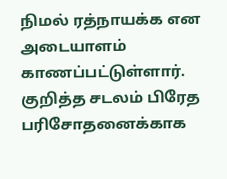நிமல் ரத்நாயக்க என அடையாளம் காணப்பட்டுள்ளார்.
குறித்த சடலம் பிரேத பரிசோதனைக்காக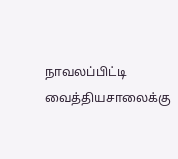நாவலப்பிட்டி வைத்தியசாலைக்கு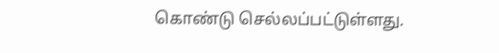கொண்டு செல்லப்பட்டுள்ளது.